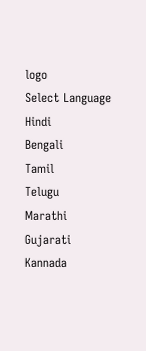logo
Select Language
Hindi
Bengali
Tamil
Telugu
Marathi
Gujarati
Kannada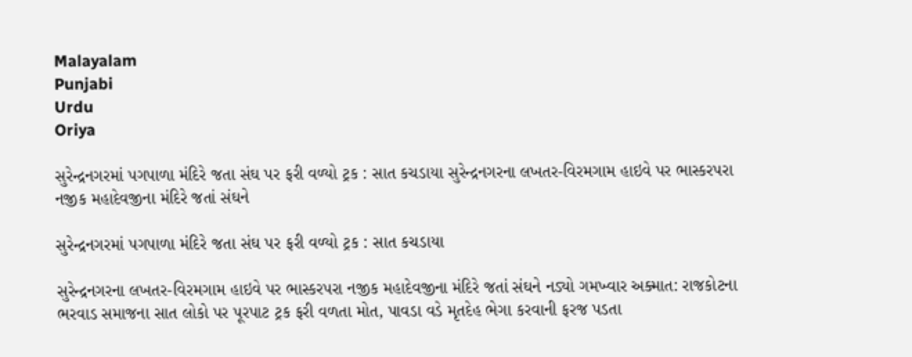Malayalam
Punjabi
Urdu
Oriya

સુરેન્દ્રનગરમાં પગપાળા મંદિરે જતા સંઘ પર ફરી વળ્યો ટ્રક : સાત કચડાયા સુરેન્દ્રનગરના લખતર-વિરમગામ હાઇવે પર ભાસ્કરપરા નજીક મહાદેવજીના મંદિરે જતાં સંઘને

સુરેન્દ્રનગરમાં પગપાળા મંદિરે જતા સંઘ પર ફરી વળ્યો ટ્રક : સાત કચડાયા

સુરેન્દ્રનગરના લખતર-વિરમગામ હાઇવે પર ભાસ્કરપરા નજીક મહાદેવજીના મંદિરે જતાં સંઘને નડ્યો ગમખ્વાર અક્માત: રાજકોટના ભરવાડ સમાજના સાત લોકો પર પૂરપાટ ટ્રક ફરી વળતા મોત, પાવડા વડે મૃતદેહ ભેગા કરવાની ફરજ પડતા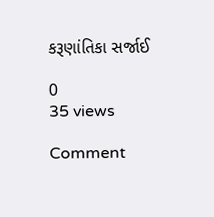કરૂણાંતિકા સર્જાઈ

0
35 views

Comment